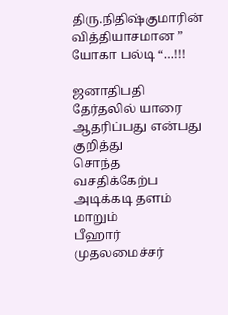திரு.நிதிஷ்குமாரின் வித்தியாசமான ” யோகா பல்டி “…!!!

ஜனாதிபதி தேர்தலில் யாரை ஆதரிப்பது என்பது குறித்து
சொந்த வசதிக்கேற்ப அடிக்கடி தளம் மாறும்
பீஹார் முதலமைச்சர்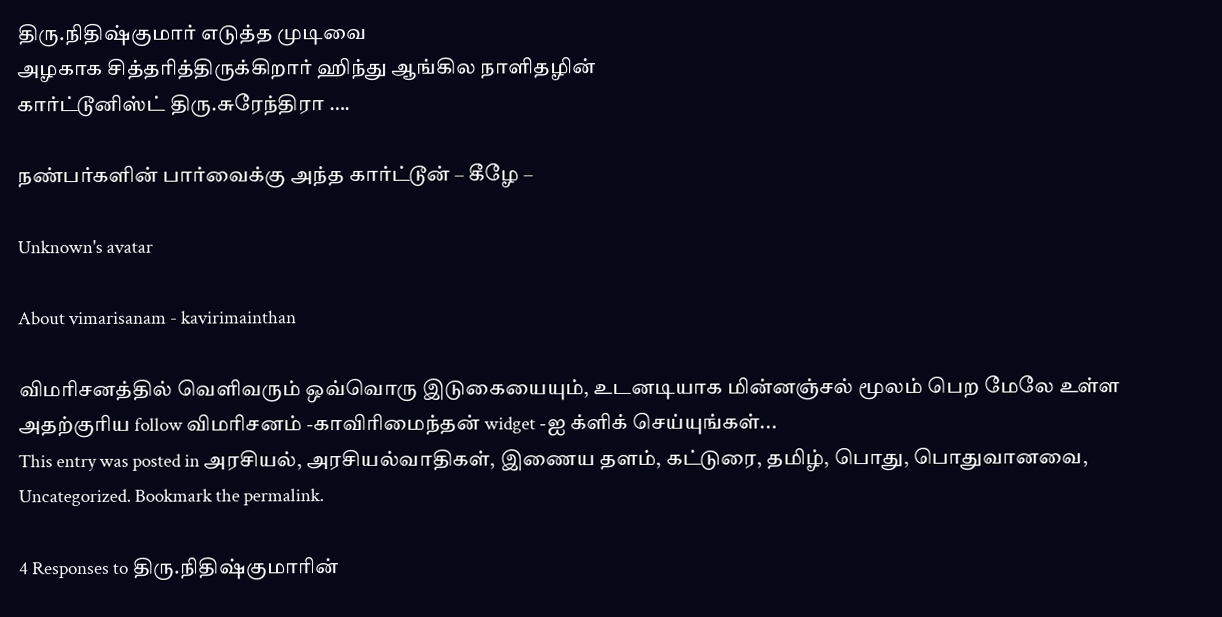திரு.நிதிஷ்குமார் எடுத்த முடிவை
அழகாக சித்தரித்திருக்கிறார் ஹிந்து ஆங்கில நாளிதழின்
கார்ட்டூனிஸ்ட் திரு.சுரேந்திரா ….

நண்பர்களின் பார்வைக்கு அந்த கார்ட்டூன் – கீழே –

Unknown's avatar

About vimarisanam - kavirimainthan

விமரிசனத்தில் வெளிவரும் ஒவ்வொரு இடுகையையும், உடனடியாக மின்னஞ்சல் மூலம் பெற மேலே உள்ள அதற்குரிய follow விமரிசனம் -காவிரிமைந்தன் widget -ஐ க்ளிக் செய்யுங்கள்...
This entry was posted in அரசியல், அரசியல்வாதிகள், இணைய தளம், கட்டுரை, தமிழ், பொது, பொதுவானவை, Uncategorized. Bookmark the permalink.

4 Responses to திரு.நிதிஷ்குமாரின்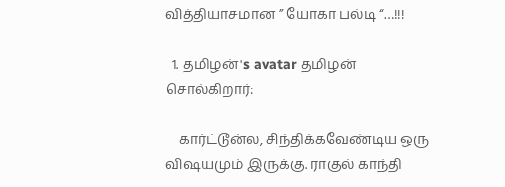வித்தியாசமான ” யோகா பல்டி “…!!!

  1. தமிழன்'s avatar தமிழன் சொல்கிறார்:

    கார்ட்டூன்ல, சிந்திக்கவேண்டிய ஒரு விஷயமும் இருக்கு. ராகுல் காந்தி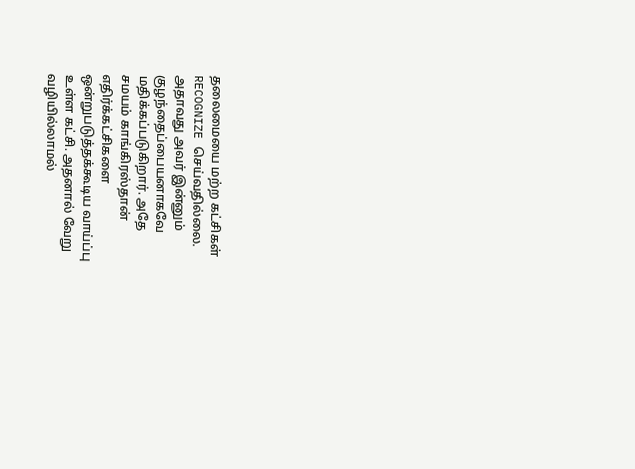தலைமையை மற்ற கட்சிகள் RECOGNIZE செய்வதில்லை. அதாவது அவர் இன்னும் குழந்தைப்பையனாகவே மதிக்கப்படுகிறார். அதே சமயம் காங்கிரஸ்தான் எதிர்க்கட்சிகளை ஒன்றுபடுத்தக்கூடிய வாய்ப்பு உள்ள கட்சி. அதனால் வேறு வழியில்லாமல்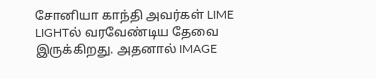சோனியா காந்தி அவர்கள் LIME LIGHTல் வரவேண்டிய தேவை இருக்கிறது. அதனால் IMAGE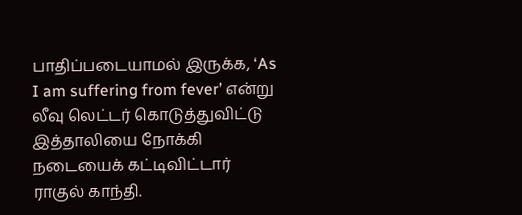பாதிப்படையாமல் இருக்க, ‘As I am suffering from fever’ என்று லீவு லெட்டர் கொடுத்துவிட்டு இத்தாலியை நோக்கி நடையைக் கட்டிவிட்டார் ராகுல் காந்தி.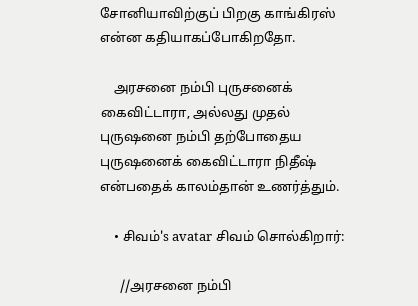சோனியாவிற்குப் பிறகு காங்கிரஸ் என்ன கதியாகப்போகிறதோ.

    அரசனை நம்பி புருசனைக் கைவிட்டாரா, அல்லது முதல் புருஷனை நம்பி தற்போதைய புருஷனைக் கைவிட்டாரா நிதீஷ் என்பதைக் காலம்தான் உணர்த்தும்.

    • சிவம்'s avatar சிவம் சொல்கிறார்:

      //அரசனை நம்பி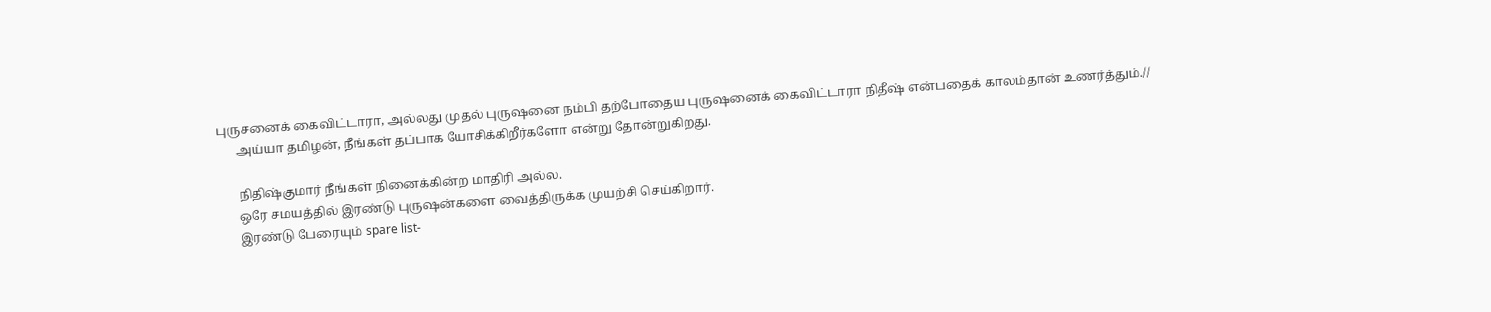புருசனைக் கைவிட்டாரா, அல்லது முதல் புருஷனை நம்பி தற்போதைய புருஷனைக் கைவிட்டாரா நிதீஷ் என்பதைக் காலம்தான் உணர்த்தும்.//
      அய்யா தமிழன், நீங்கள் தப்பாக யோசிக்கிறீர்களோ என்று தோன்றுகிறது.

      நிதிஷ்குமார் நீங்கள் நினைக்கின்ற மாதிரி அல்ல.
      ஒரே சமயத்தில் இரண்டு புருஷன்களை வைத்திருக்க முயற்சி செய்கிறார்.
      இரண்டு பேரையும் spare list-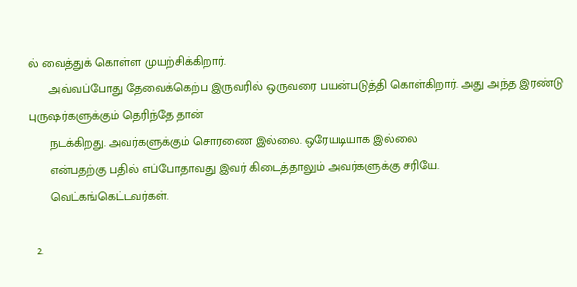ல் வைத்துக் கொள்ள முயற்சிக்கிறார்.
      அவ்வப்போது தேவைக்கெற்ப இருவரில் ஒருவரை பயன்படுத்தி கொள்கிறார். அது அந்த இரண்டு புருஷர்களுக்கும் தெரிந்தே தான்
      நடக்கிறது. அவர்களுக்கும் சொரணை இல்லை. ஒரேயடியாக இல்லை
      என்பதற்கு பதில் எப்போதாவது இவர் கிடைத்தாலும் அவர்களுக்கு சரியே.
      வெட்கங்கெட்டவர்கள்.

  2.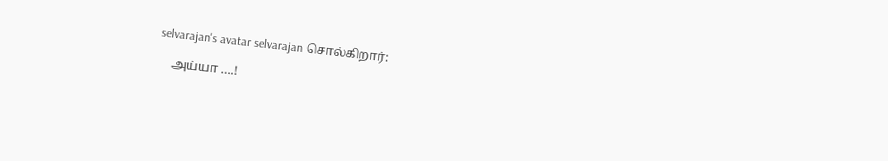selvarajan's avatar selvarajan சொல்கிறார்:

    அய்யா ….!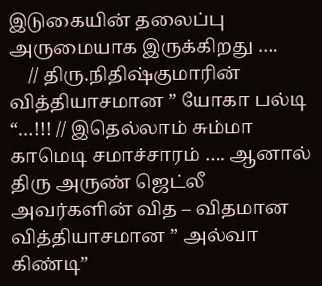இடுகையின் தலைப்பு அருமையாக இருக்கிறது ….
    // திரு.நிதிஷ்குமாரின் வித்தியாசமான ” யோகா பல்டி “…!!! // இதெல்லாம் சும்மா காமெடி சமாச்சாரம் …. ஆனால் திரு அருண் ஜெட்லீ அவர்களின் வித – விதமான வித்தியாசமான ” அல்வா கிண்டி”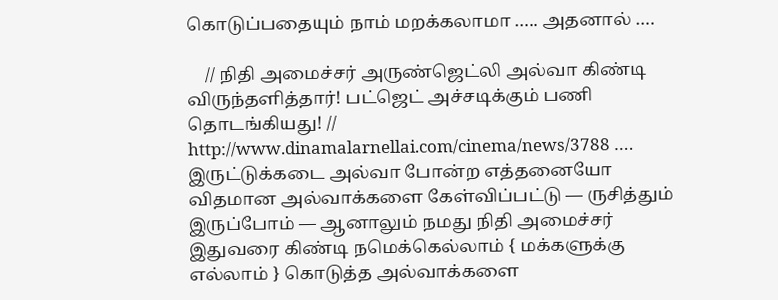கொடுப்பதையும் நாம் மறக்கலாமா ….. அதனால் ….

    // நிதி அமைச்சர் அருண்ஜெட்லி அல்வா கிண்டி விருந்தளித்தார்! பட்ஜெட் அச்சடிக்கும் பணி தொடங்கியது! // http://www.dinamalarnellai.com/cinema/news/3788 …. இருட்டுக்கடை அல்வா போன்ற எத்தனையோ விதமான அல்வாக்களை கேள்விப்பட்டு — ருசித்தும் இருப்போம் — ஆனாலும் நமது நிதி அமைச்சர் இதுவரை கிண்டி நமெக்கெல்லாம் { மக்களுக்கு எல்லாம் } கொடுத்த அல்வாக்களை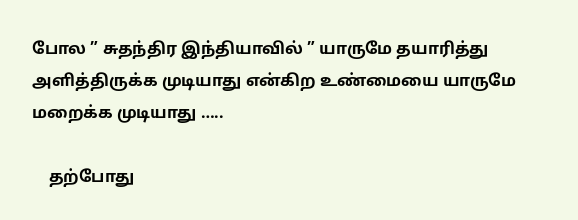போல ” சுதந்திர இந்தியாவில் ” யாருமே தயாரித்து அளித்திருக்க முடியாது என்கிற உண்மையை யாருமே மறைக்க முடியாது …..

    தற்போது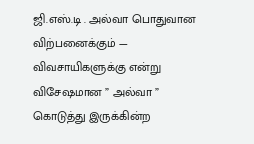ஜி.எஸ்.டி . அல்வா பொதுவான விற்பனைக்கும் — விவசாயிகளுக்கு என்று விசேஷமான ” அல்வா ” கொடுத்து இருக்கின்ற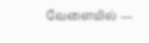வேளையில் —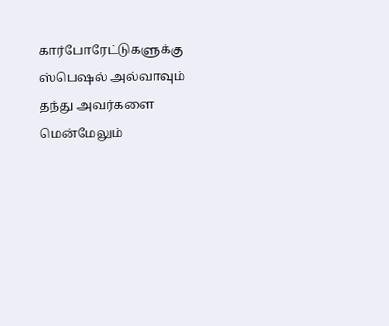கார்போரேட்டுகளுக்கு ஸ்பெஷல் அல்வாவும் தந்து அவர்களை மென்மேலும்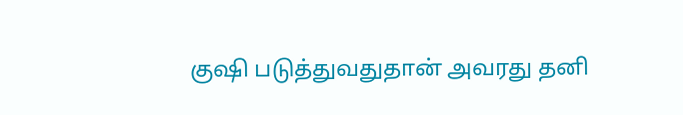குஷி படுத்துவதுதான் அவரது தனி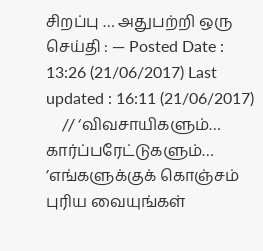சிறப்பு … அதுபற்றி ஒரு செய்தி : — Posted Date : 13:26 (21/06/2017) Last updated : 16:11 (21/06/2017)
    // ‘விவசாயிகளும்… கார்ப்பரேட்டுகளும்… ’எங்களுக்குக் கொஞ்சம் புரிய வையுங்கள்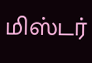மிஸ்டர்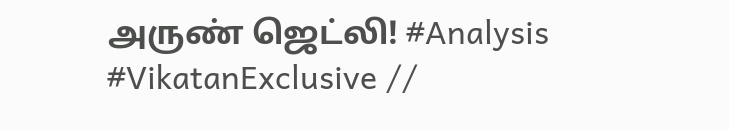அருண் ஜெட்லி! #Analysis #VikatanExclusive //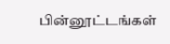பின்னூட்டங்கள்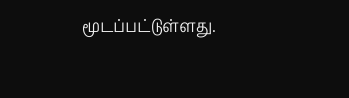மூடப்பட்டுள்ளது.